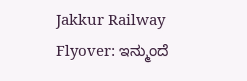Jakkur Railway Flyover: ಇನ್ಮುಂದೆ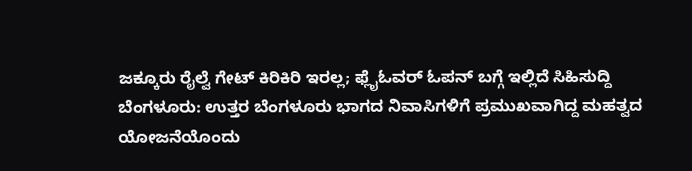ಜಕ್ಕೂರು ರೈಲ್ವೆ ಗೇಟ್ ಕಿರಿಕಿರಿ ಇರಲ್ಲ; ಫ್ಲೈಓವರ್ ಓಪನ್ ಬಗ್ಗೆ ಇಲ್ಲಿದೆ ಸಿಹಿಸುದ್ದಿ
ಬೆಂಗಳೂರು: ಉತ್ತರ ಬೆಂಗಳೂರು ಭಾಗದ ನಿವಾಸಿಗಳಿಗೆ ಪ್ರಮುಖವಾಗಿದ್ದ ಮಹತ್ವದ ಯೋಜನೆಯೊಂದು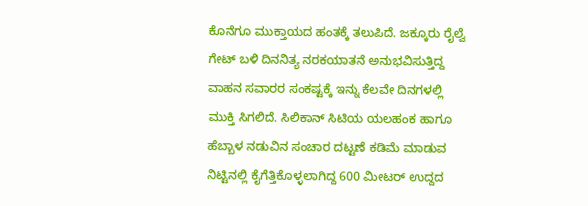ಕೊನೆಗೂ ಮುಕ್ತಾಯದ ಹಂತಕ್ಕೆ ತಲುಪಿದೆ. ಜಕ್ಕೂರು ರೈಲ್ವೆ ಗೇಟ್ ಬಳಿ ದಿನನಿತ್ಯ ನರಕಯಾತನೆ ಅನುಭವಿಸುತ್ತಿದ್ದ ವಾಹನ ಸವಾರರ ಸಂಕಷ್ಟಕ್ಕೆ ಇನ್ನು ಕೆಲವೇ ದಿನಗಳಲ್ಲಿ ಮುಕ್ತಿ ಸಿಗಲಿದೆ. ಸಿಲಿಕಾನ್ ಸಿಟಿಯ ಯಲಹಂಕ ಹಾಗೂ ಹೆಬ್ಬಾಳ ನಡುವಿನ ಸಂಚಾರ ದಟ್ಟಣೆ ಕಡಿಮೆ ಮಾಡುವ ನಿಟ್ಟಿನಲ್ಲಿ ಕೈಗೆತ್ತಿಕೊಳ್ಳಲಾಗಿದ್ದ 600 ಮೀಟರ್ ಉದ್ದದ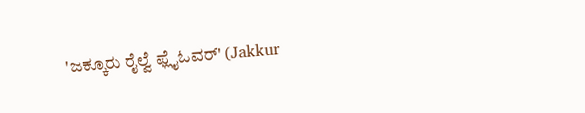'ಜಕ್ಕೂರು ರೈಲ್ವೆ ಫ್ಲೈಓವರ್' (Jakkur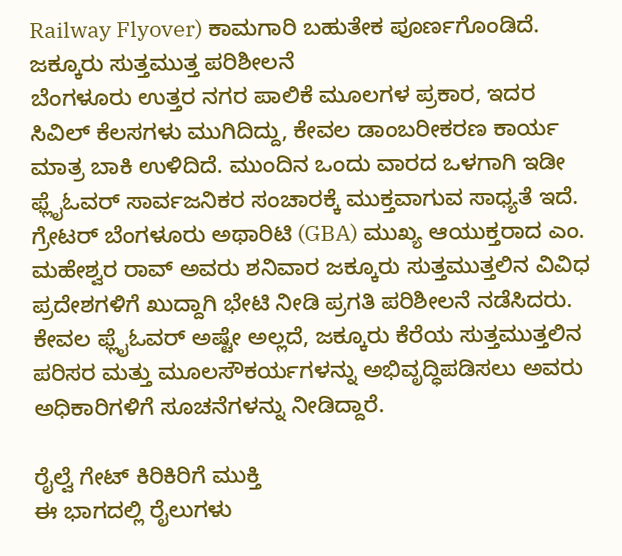Railway Flyover) ಕಾಮಗಾರಿ ಬಹುತೇಕ ಪೂರ್ಣಗೊಂಡಿದೆ.
ಜಕ್ಕೂರು ಸುತ್ತಮುತ್ತ ಪರಿಶೀಲನೆ
ಬೆಂಗಳೂರು ಉತ್ತರ ನಗರ ಪಾಲಿಕೆ ಮೂಲಗಳ ಪ್ರಕಾರ, ಇದರ ಸಿವಿಲ್ ಕೆಲಸಗಳು ಮುಗಿದಿದ್ದು, ಕೇವಲ ಡಾಂಬರೀಕರಣ ಕಾರ್ಯ ಮಾತ್ರ ಬಾಕಿ ಉಳಿದಿದೆ. ಮುಂದಿನ ಒಂದು ವಾರದ ಒಳಗಾಗಿ ಇಡೀ ಫ್ಲೈಓವರ್ ಸಾರ್ವಜನಿಕರ ಸಂಚಾರಕ್ಕೆ ಮುಕ್ತವಾಗುವ ಸಾಧ್ಯತೆ ಇದೆ. ಗ್ರೇಟರ್ ಬೆಂಗಳೂರು ಅಥಾರಿಟಿ (GBA) ಮುಖ್ಯ ಆಯುಕ್ತರಾದ ಎಂ. ಮಹೇಶ್ವರ ರಾವ್ ಅವರು ಶನಿವಾರ ಜಕ್ಕೂರು ಸುತ್ತಮುತ್ತಲಿನ ವಿವಿಧ ಪ್ರದೇಶಗಳಿಗೆ ಖುದ್ದಾಗಿ ಭೇಟಿ ನೀಡಿ ಪ್ರಗತಿ ಪರಿಶೀಲನೆ ನಡೆಸಿದರು. ಕೇವಲ ಫ್ಲೈಓವರ್ ಅಷ್ಟೇ ಅಲ್ಲದೆ, ಜಕ್ಕೂರು ಕೆರೆಯ ಸುತ್ತಮುತ್ತಲಿನ ಪರಿಸರ ಮತ್ತು ಮೂಲಸೌಕರ್ಯಗಳನ್ನು ಅಭಿವೃದ್ಧಿಪಡಿಸಲು ಅವರು ಅಧಿಕಾರಿಗಳಿಗೆ ಸೂಚನೆಗಳನ್ನು ನೀಡಿದ್ದಾರೆ.

ರೈಲ್ವೆ ಗೇಟ್ ಕಿರಿಕಿರಿಗೆ ಮುಕ್ತಿ
ಈ ಭಾಗದಲ್ಲಿ ರೈಲುಗಳು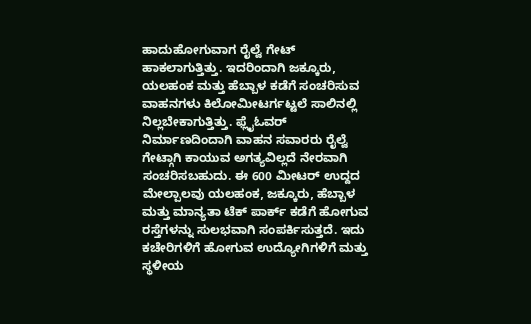ಹಾದುಹೋಗುವಾಗ ರೈಲ್ವೆ ಗೇಟ್ ಹಾಕಲಾಗುತ್ತಿತ್ತು. ಇದರಿಂದಾಗಿ ಜಕ್ಕೂರು, ಯಲಹಂಕ ಮತ್ತು ಹೆಬ್ಬಾಳ ಕಡೆಗೆ ಸಂಚರಿಸುವ ವಾಹನಗಳು ಕಿಲೋಮೀಟರ್ಗಟ್ಟಲೆ ಸಾಲಿನಲ್ಲಿ ನಿಲ್ಲಬೇಕಾಗುತ್ತಿತ್ತು. ಫ್ಲೈಓವರ್ ನಿರ್ಮಾಣದಿಂದಾಗಿ ವಾಹನ ಸವಾರರು ರೈಲ್ವೆ ಗೇಟ್ಗಾಗಿ ಕಾಯುವ ಅಗತ್ಯವಿಲ್ಲದೆ ನೇರವಾಗಿ ಸಂಚರಿಸಬಹುದು. ಈ 600 ಮೀಟರ್ ಉದ್ದದ ಮೇಲ್ಪಾಲವು ಯಲಹಂಕ, ಜಕ್ಕೂರು, ಹೆಬ್ಬಾಳ ಮತ್ತು ಮಾನ್ಯತಾ ಟೆಕ್ ಪಾರ್ಕ್ ಕಡೆಗೆ ಹೋಗುವ ರಸ್ತೆಗಳನ್ನು ಸುಲಭವಾಗಿ ಸಂಪರ್ಕಿಸುತ್ತದೆ. ಇದು ಕಚೇರಿಗಳಿಗೆ ಹೋಗುವ ಉದ್ಯೋಗಿಗಳಿಗೆ ಮತ್ತು ಸ್ಥಳೀಯ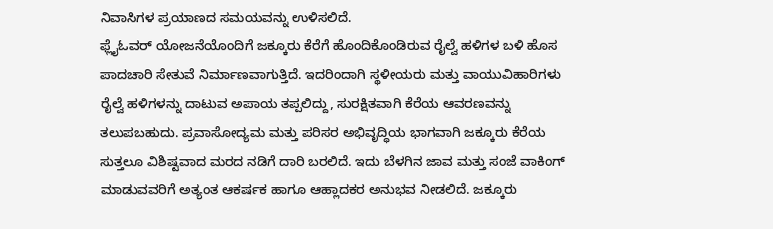ನಿವಾಸಿಗಳ ಪ್ರಯಾಣದ ಸಮಯವನ್ನು ಉಳಿಸಲಿದೆ.
ಫ್ಲೈಓವರ್ ಯೋಜನೆಯೊಂದಿಗೆ ಜಕ್ಕೂರು ಕೆರೆಗೆ ಹೊಂದಿಕೊಂಡಿರುವ ರೈಲ್ವೆ ಹಳಿಗಳ ಬಳಿ ಹೊಸ ಪಾದಚಾರಿ ಸೇತುವೆ ನಿರ್ಮಾಣವಾಗುತ್ತಿದೆ. ಇದರಿಂದಾಗಿ ಸ್ಥಳೀಯರು ಮತ್ತು ವಾಯುವಿಹಾರಿಗಳು ರೈಲ್ವೆ ಹಳಿಗಳನ್ನು ದಾಟುವ ಅಪಾಯ ತಪ್ಪಲಿದ್ದು, ಸುರಕ್ಷಿತವಾಗಿ ಕೆರೆಯ ಆವರಣವನ್ನು ತಲುಪಬಹುದು. ಪ್ರವಾಸೋದ್ಯಮ ಮತ್ತು ಪರಿಸರ ಅಭಿವೃದ್ಧಿಯ ಭಾಗವಾಗಿ ಜಕ್ಕೂರು ಕೆರೆಯ ಸುತ್ತಲೂ ವಿಶಿಷ್ಟವಾದ ಮರದ ನಡಿಗೆ ದಾರಿ ಬರಲಿದೆ. ಇದು ಬೆಳಗಿನ ಜಾವ ಮತ್ತು ಸಂಜೆ ವಾಕಿಂಗ್ ಮಾಡುವವರಿಗೆ ಅತ್ಯಂತ ಆಕರ್ಷಕ ಹಾಗೂ ಆಹ್ಲಾದಕರ ಅನುಭವ ನೀಡಲಿದೆ. ಜಕ್ಕೂರು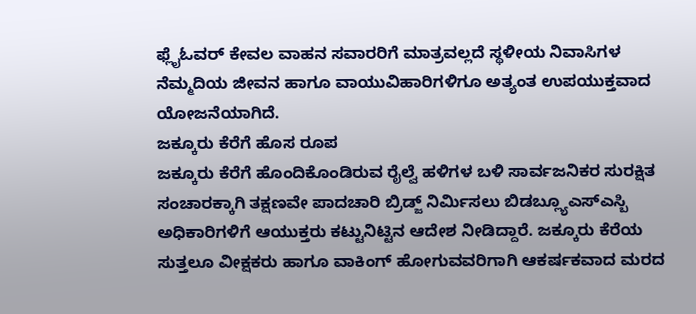ಫ್ಲೈಓವರ್ ಕೇವಲ ವಾಹನ ಸವಾರರಿಗೆ ಮಾತ್ರವಲ್ಲದೆ ಸ್ಥಳೀಯ ನಿವಾಸಿಗಳ ನೆಮ್ಮದಿಯ ಜೀವನ ಹಾಗೂ ವಾಯುವಿಹಾರಿಗಳಿಗೂ ಅತ್ಯಂತ ಉಪಯುಕ್ತವಾದ ಯೋಜನೆಯಾಗಿದೆ.
ಜಕ್ಕೂರು ಕೆರೆಗೆ ಹೊಸ ರೂಪ
ಜಕ್ಕೂರು ಕೆರೆಗೆ ಹೊಂದಿಕೊಂಡಿರುವ ರೈಲ್ವೆ ಹಳಿಗಳ ಬಳಿ ಸಾರ್ವಜನಿಕರ ಸುರಕ್ಷಿತ ಸಂಚಾರಕ್ಕಾಗಿ ತಕ್ಷಣವೇ ಪಾದಚಾರಿ ಬ್ರಿಡ್ಜ್ ನಿರ್ಮಿಸಲು ಬಿಡಬ್ಲ್ಯೂಎಸ್ಎಸ್ಬಿ ಅಧಿಕಾರಿಗಳಿಗೆ ಆಯುಕ್ತರು ಕಟ್ಟುನಿಟ್ಟಿನ ಆದೇಶ ನೀಡಿದ್ದಾರೆ. ಜಕ್ಕೂರು ಕೆರೆಯ ಸುತ್ತಲೂ ವೀಕ್ಷಕರು ಹಾಗೂ ವಾಕಿಂಗ್ ಹೋಗುವವರಿಗಾಗಿ ಆಕರ್ಷಕವಾದ ಮರದ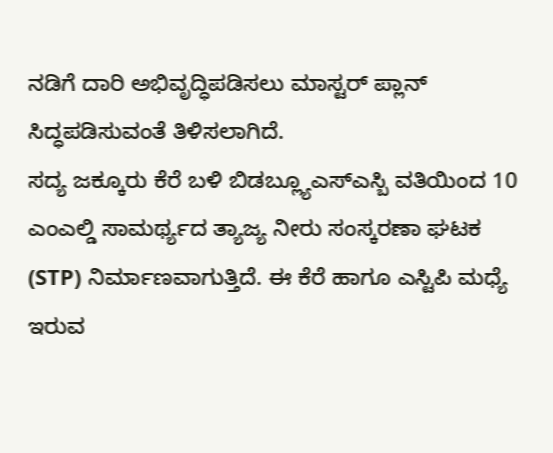ನಡಿಗೆ ದಾರಿ ಅಭಿವೃದ್ಧಿಪಡಿಸಲು ಮಾಸ್ಟರ್ ಪ್ಲಾನ್ ಸಿದ್ಧಪಡಿಸುವಂತೆ ತಿಳಿಸಲಾಗಿದೆ.
ಸದ್ಯ ಜಕ್ಕೂರು ಕೆರೆ ಬಳಿ ಬಿಡಬ್ಲ್ಯೂಎಸ್ಎಸ್ಬಿ ವತಿಯಿಂದ 10 ಎಂಎಲ್ಡಿ ಸಾಮರ್ಥ್ಯದ ತ್ಯಾಜ್ಯ ನೀರು ಸಂಸ್ಕರಣಾ ಘಟಕ (STP) ನಿರ್ಮಾಣವಾಗುತ್ತಿದೆ. ಈ ಕೆರೆ ಹಾಗೂ ಎಸ್ಟಿಪಿ ಮಧ್ಯೆ ಇರುವ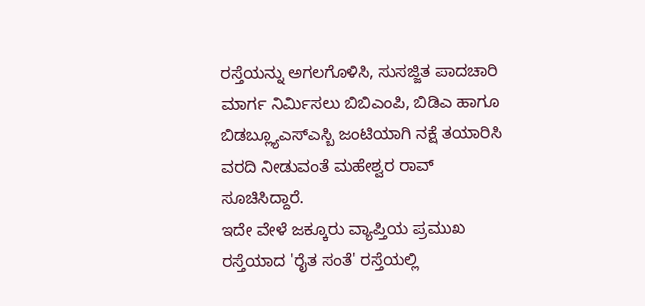ರಸ್ತೆಯನ್ನು ಅಗಲಗೊಳಿಸಿ, ಸುಸಜ್ಜಿತ ಪಾದಚಾರಿ ಮಾರ್ಗ ನಿರ್ಮಿಸಲು ಬಿಬಿಎಂಪಿ, ಬಿಡಿಎ ಹಾಗೂ ಬಿಡಬ್ಲ್ಯೂಎಸ್ಎಸ್ಬಿ ಜಂಟಿಯಾಗಿ ನಕ್ಷೆ ತಯಾರಿಸಿ ವರದಿ ನೀಡುವಂತೆ ಮಹೇಶ್ವರ ರಾವ್ ಸೂಚಿಸಿದ್ದಾರೆ.
ಇದೇ ವೇಳೆ ಜಕ್ಕೂರು ವ್ಯಾಪ್ತಿಯ ಪ್ರಮುಖ ರಸ್ತೆಯಾದ 'ರೈತ ಸಂತೆ' ರಸ್ತೆಯಲ್ಲಿ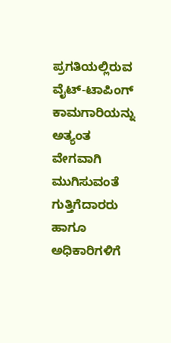ಪ್ರಗತಿಯಲ್ಲಿರುವ ವೈಟ್-ಟಾಪಿಂಗ್ ಕಾಮಗಾರಿಯನ್ನು ಅತ್ಯಂತ ವೇಗವಾಗಿ ಮುಗಿಸುವಂತೆ ಗುತ್ತಿಗೆದಾರರು ಹಾಗೂ ಅಧಿಕಾರಿಗಳಿಗೆ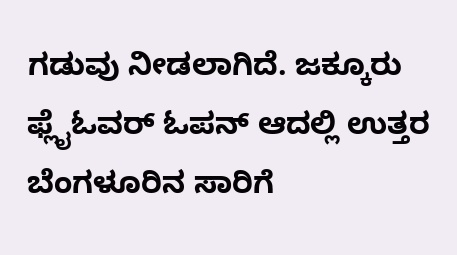ಗಡುವು ನೀಡಲಾಗಿದೆ. ಜಕ್ಕೂರು ಫ್ಲೈಓವರ್ ಓಪನ್ ಆದಲ್ಲಿ ಉತ್ತರ ಬೆಂಗಳೂರಿನ ಸಾರಿಗೆ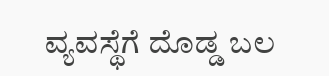ವ್ಯವಸ್ಥೆಗೆ ದೊಡ್ಡ ಬಲ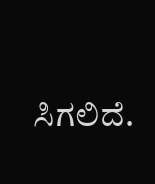ಸಿಗಲಿದೆ.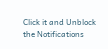Click it and Unblock the Notifications